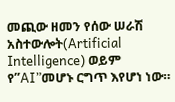መጪው ዘመን የሰው ሠራሽ አስተውሎት(Artificial Intelligence) ወይም የ”AI”መሆኑ ርግጥ እየሆነ ነው።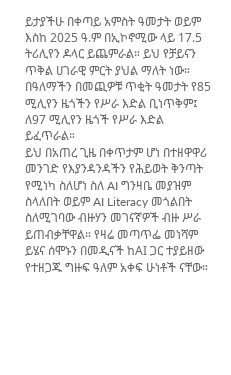ይታያችሁ በቀጣይ አምስት ዓመታት ወይም እስከ 2025 ዓ.ም በኢኮኖሚው ላይ 17.5 ትሪሊየን ዶላር ይጨምራል። ይህ የቻይናን ጥቅል ሀገራዊ ምርት ያህል ማለት ነው። በዓለማችን በመጪዎቹ ጥቂት ዓመታት የ85 ሚሊየን ዜጎችን የሥራ እድል ቢነጥቅም፤ ለ97 ሚሊየን ዜጎች የሥራ እድል ይፈጥራል።
ይህ በአጠረ ጊዜ በቀጥታም ሆነ በተዘዋዋሪ መንገድ የእያንዳንዳችን የሕይወት ቅንጣት የሚነካ ስለሆነ ስለ AI ግንዛቤ መያዝም ስላለበት ወይም AI Literacy መጎልበት ስለሚገባው ብዙሃን መገናኛዎች ብዙ ሥራ ይጠብቃቸዋል። የዛሬ መጣጥፌ መነሻም ይሄና ሰሞኑን በመዲናች ከAI ጋር ተያይዘው የተዘጋጁ ግዙፍ ዓለም አቀፍ ሁነቶች ናቸው።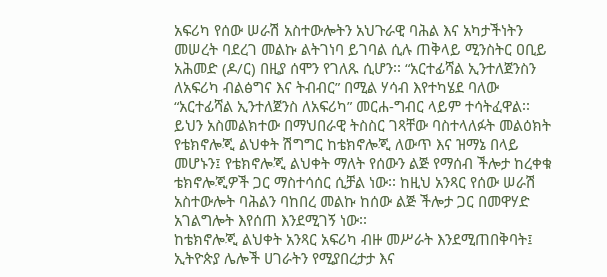አፍሪካ የሰው ሠራሽ አስተውሎትን አህጉራዊ ባሕል እና አካታችነትን መሠረት ባደረገ መልኩ ልትገነባ ይገባል ሲሉ ጠቅላይ ሚንስትር ዐቢይ አሕመድ (ዶ/ር) በዚያ ሰሞን የገለጹ ሲሆን፡፡ “አርተፊሻል ኢንተለጀንስን ለአፍሪካ ብልፅግና እና ትብብር” በሚል ሃሳብ እየተካሄደ ባለው “አርተፊሻል ኢንተለጀንስ ለአፍሪካ” መርሐ-ግብር ላይም ተሳትፈዋል፡፡
ይህን አስመልክተው በማህበራዊ ትስስር ገጻቸው ባስተላለፉት መልዕክት የቴክኖሎጂ ልህቀት ሽግግር ከቴክኖሎጂ ለውጥ እና ዝማኔ በላይ መሆኑን፤ የቴክኖሎጂ ልህቀት ማለት የሰውን ልጅ የማሰብ ችሎታ ከረቀቁ ቴክኖሎጂዎች ጋር ማስተሳሰር ሲቻል ነው፡፡ ከዚህ አንጻር የሰው ሠራሽ አስተውሎት ባሕልን ባከበረ መልኩ ከሰው ልጅ ችሎታ ጋር በመዋሃድ አገልግሎት እየሰጠ እንደሚገኝ ነው፡፡
ከቴክኖሎጂ ልህቀት አንጻር አፍሪካ ብዙ መሥራት እንደሚጠበቅባት፤ ኢትዮጵያ ሌሎች ሀገራትን የሚያበረታታ እና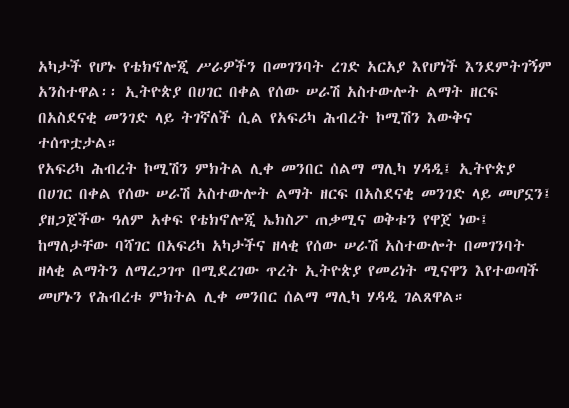አካታች የሆኑ የቴክኖሎጂ ሥራዎችን በመገንባት ረገድ አርአያ እየሆነች እንደምትገኝም አንስተዋል፡፡ ኢትዮጵያ በሀገር በቀል የሰው ሠራሽ አስተውሎት ልማት ዘርፍ በአስደናቂ መንገድ ላይ ትገኛለች ሲል የአፍሪካ ሕብረት ኮሚሽን እውቅና ተሰጥቷታል።
የአፍሪካ ሕብረት ኮሚሽን ምክትል ሊቀ መንበር ሰልማ ማሊካ ሃዳዲ፤ ኢትዮጵያ በሀገር በቀል የሰው ሠራሽ አስተውሎት ልማት ዘርፍ በአስደናቂ መንገድ ላይ መሆኗን፤ ያዘጋጀችው ዓለም አቀፍ የቴክኖሎጂ ኤክስፖ ጠቃሚና ወቅቱን የዋጀ ነው፤ ከማለታቸው ባሻገር በአፍሪካ አካታችና ዘላቂ የሰው ሠራሽ አስተውሎት በመገንባት ዘላቂ ልማትን ለማረጋገጥ በሚደረገው ጥረት ኢትዮጵያ የመሪነት ሚናዋን እየተወጣች መሆኑን የሕብረቱ ምክትል ሊቀ መንበር ሰልማ ማሊካ ሃዳዲ ገልጸዋል።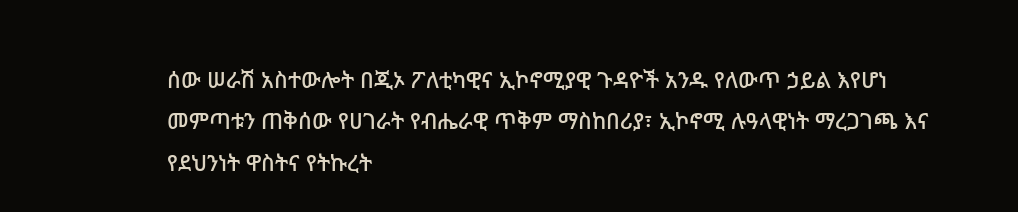ሰው ሠራሽ አስተውሎት በጂኦ ፖለቲካዊና ኢኮኖሚያዊ ጉዳዮች አንዱ የለውጥ ኃይል እየሆነ መምጣቱን ጠቅሰው የሀገራት የብሔራዊ ጥቅም ማስከበሪያ፣ ኢኮኖሚ ሉዓላዊነት ማረጋገጫ እና የደህንነት ዋስትና የትኩረት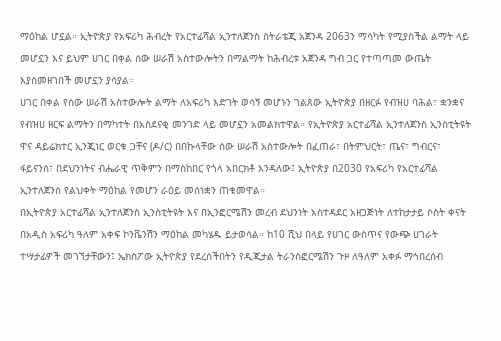ማዕከል ሆኗል። ኢትዮጵያ የአፍሪካ ሕብረት የአርተፊሻል ኢንተለጀንስ ስትራቴጂ አጀንዳ 2063ን ማሳካት የሚያስችል ልማት ላይ መሆኗን እና ይህም ሀገር በቀል ሰው ሠራሽ አስተውሎትን በማልማት ከሕብረቱ አጀንዳ ግብ ጋር የተጣጣመ ውጤት እያስመዘገበች መሆኗን ያሳያል።
ሀገር በቀል የሰው ሠራሽ አስተውሎት ልማት ለአፍሪካ እድገት ወሳኝ መሆኑን ገልጸው ኢትዮጵያ በዘርፉ የብዝሀ ባሕል፣ ቋንቋና የብዝሀ ዘርፍ ልማትን በማካተት በአስደናቂ መንገድ ላይ መሆኗን አመልክተዋል። የኢትዮጵያ አርተፊሻል ኢንተለጀንስ ኢንስቲትዩት ዋና ዳይሬክተር ኢንጂነር ወርቁ ጋቸና (ዶ/ር) በበኩላቸው ሰው ሠራሽ አስተውሎት በፈጠራ፣ በትምህርት፣ ጤና፣ ግብርና፣ ፋይናንስ፣ በደህንነትና ብሔራዊ ጥቅምን በማስከበር የጎላ አበርክቶ እንዳለው፤ ኢትዮጵያ በ2030 የአፍሪካ የአርተፊሻል ኢንተለጀንስ የልህቀት ማዕከል የመሆን ራዕይ መሰነቋን ጠቁመዋል።
በኢትዮጵያ አርተፊሻል ኢንተለጀንስ ኢንስቲትዩት እና በኢንፎርሜሽን መረብ ደህንነት አስተዳደር አዘጋጅነት ለተከታታይ ሶስት ቀናት በአዲስ አፍሪካ ዓለም አቀፍ ኮንቬንሽን ማዕከል መካሄዱ ይታወሳል። ከ10 ሺህ በላይ የሀገር ውስጥና የውጭ ሀገራት ተሣታፊዎች መገኘታቸውን፤ ኤክስፖው ኢትዮጵያ የደረሰችበትን የዲጂታል ትራንስፎርሜሽን ጉዞ ለዓለም አቀፉ ማኅበረሰብ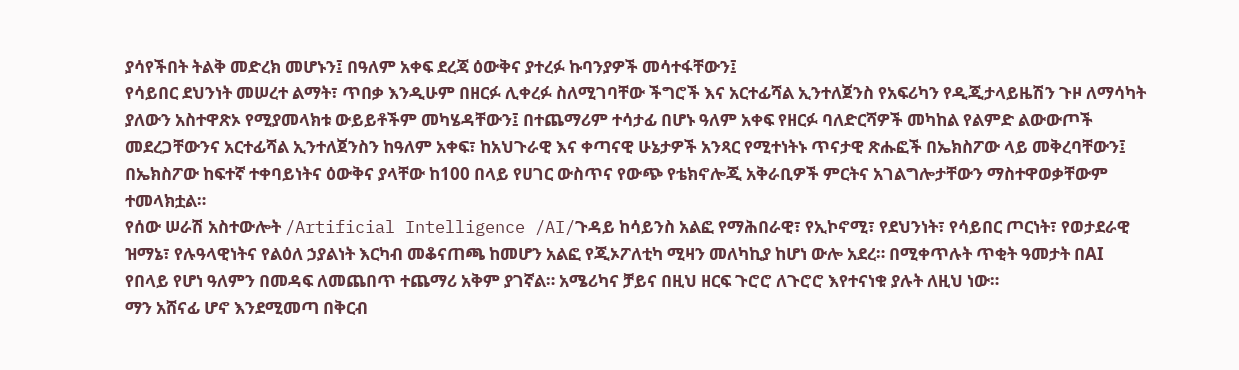ያሳየችበት ትልቅ መድረክ መሆኑን፤ በዓለም አቀፍ ደረጃ ዕውቅና ያተረፉ ኩባንያዎች መሳተፋቸውን፤
የሳይበር ደህንነት መሠረተ ልማት፣ ጥበቃ እንዲሁም በዘርፉ ሊቀረፉ ስለሚገባቸው ችግሮች እና አርተፊሻል ኢንተለጀንስ የአፍሪካን የዲጂታላይዜሽን ጉዞ ለማሳካት ያለውን አስተዋጽኦ የሚያመላክቱ ውይይቶችም መካሄዳቸውን፤ በተጨማሪም ተሳታፊ በሆኑ ዓለም አቀፍ የዘርፉ ባለድርሻዎች መካከል የልምድ ልውውጦች መደረጋቸውንና አርተፊሻል ኢንተለጀንስን ከዓለም አቀፍ፣ ከአህጉራዊ እና ቀጣናዊ ሁኔታዎች አንጻር የሚተነትኑ ጥናታዊ ጽሑፎች በኤክስፖው ላይ መቅረባቸውን፤ በኤክስፖው ከፍተኛ ተቀባይነትና ዕውቅና ያላቸው ከ100 በላይ የሀገር ውስጥና የውጭ የቴክኖሎጂ አቅራቢዎች ምርትና አገልግሎታቸውን ማስተዋወቃቸውም ተመላክቷል።
የሰው ሠራሽ አስተውሎት /Artificial Intelligence /AI/ጉዳይ ከሳይንስ አልፎ የማሕበራዊ፣ የኢኮኖሚ፣ የደህንነት፣ የሳይበር ጦርነት፣ የወታደራዊ ዝማኔ፣ የሉዓላዊነትና የልዕለ ኃያልነት እርካብ መቆናጠጫ ከመሆን አልፎ የጂኦፖለቲካ ሚዛን መለካኪያ ከሆነ ውሎ አደረ። በሚቀጥሉት ጥቂት ዓመታት በAI የበላይ የሆነ ዓለምን በመዳፍ ለመጨበጥ ተጨማሪ አቅም ያገኛል። አሜሪካና ቻይና በዚህ ዘርፍ ጉሮሮ ለጉሮሮ እየተናነቁ ያሉት ለዚህ ነው።
ማን አሸናፊ ሆኖ እንደሚመጣ በቅርብ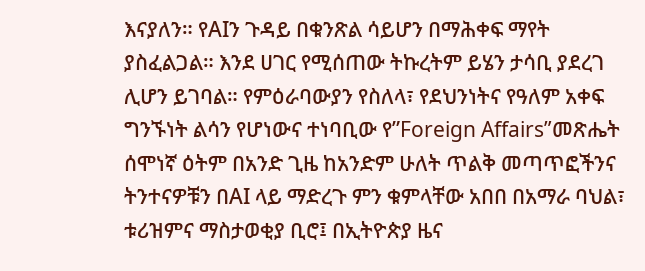እናያለን። የAIን ጉዳይ በቁንጽል ሳይሆን በማሕቀፍ ማየት ያስፈልጋል። እንደ ሀገር የሚሰጠው ትኩረትም ይሄን ታሳቢ ያደረገ ሊሆን ይገባል። የምዕራባውያን የስለላ፣ የደህንነትና የዓለም አቀፍ ግንኙነት ልሳን የሆነውና ተነባቢው የ”Foreign Affairs”መጽሔት ሰሞነኛ ዕትም በአንድ ጊዜ ከአንድም ሁለት ጥልቅ መጣጥፎችንና ትንተናዎቹን በAI ላይ ማድረጉ ምን ቁምላቸው አበበ በአማራ ባህል፣ ቱሪዝምና ማስታወቂያ ቢሮ፤ በኢትዮጵያ ዜና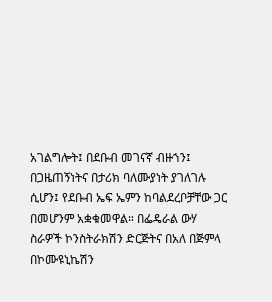አገልግሎት፤ በደቡብ መገናኛ ብዙኀን፤ በጋዜጠኝነትና በታሪክ ባለሙያነት ያገለገሉ ሲሆን፤ የደቡብ ኤፍ ኤምን ከባልደረቦቻቸው ጋር በመሆንም አቋቁመዋል። በፌዴራል ውሃ ስራዎች ኮንስትራክሽን ድርጅትና በአለ በጅምላ በኮሙዩኒኬሽን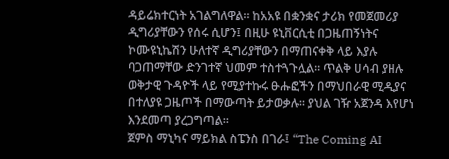ዳይሬክተርነት አገልግለዋል። ከአአዩ በቋንቋና ታሪክ የመጀመሪያ ዲግሪያቸውን የሰሩ ሲሆን፤ በዚሁ ዩኒቨርሲቲ በጋዜጠኝነትና ኮሙዩኒኬሽን ሁለተኛ ዲግሪያቸውን በማጠናቀቅ ላይ እያሉ ባጋጠማቸው ድንገተኛ ህመም ተስተጓጉሏል። ጥልቅ ሀሳብ ያዘሉ ወቅታዊ ጉዳዮች ላይ የሚያተኩሩ ፁሑፎችን በማህበራዊ ሚዲያና በተለያዩ ጋዜጦች በማውጣት ይታወቃሉ። ያህል ገዥ አጀንዳ እየሆነ እንደመጣ ያረጋግጣል።
ጀምስ ማኒካና ማይክል ስፔንስ በገራ፤ “The Coming AI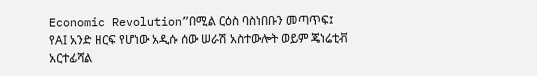Economic Revolution”በሚል ርዕስ ባስነበቡን መጣጥፍ፤ የAI አንድ ዘርፍ የሆነው አዲሱ ሰው ሠራሽ አስተውሎት ወይም ጄነሬቲቭ አርተፊሻል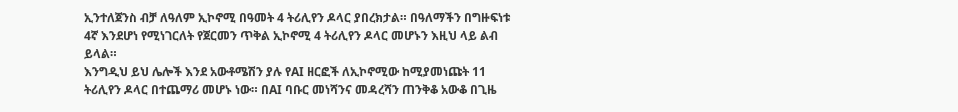ኢንተለጀንስ ብቻ ለዓለም ኢኮኖሚ በዓመት 4 ትሪሊየን ዶላር ያበረክታል። በዓለማችን በግዙፍነቱ 4ኛ እንደሆነ የሚነገርለት የጀርመን ጥቅል ኢኮኖሚ 4 ትሪሊየን ዶላር መሆኑን እዚህ ላይ ልብ ይላል።
እንግዲህ ይህ ሌሎች እንደ አውቶሜሽን ያሉ የAI ዘርፎች ለኢኮኖሚው ከሚያመነጩት 11 ትሪሊየን ዶላር በተጨማሪ መሆኑ ነው። በAI ባቡር መነሻንና መዳረሻን ጠንቅቆ አውቆ በጊዜ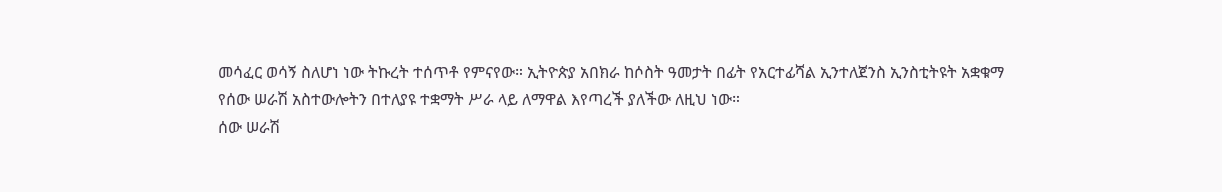መሳፈር ወሳኝ ስለሆነ ነው ትኩረት ተሰጥቶ የምናየው። ኢትዮጵያ አበክራ ከሶስት ዓመታት በፊት የአርተፊሻል ኢንተለጀንስ ኢንስቲትዩት አቋቁማ የሰው ሠራሽ አስተውሎትን በተለያዩ ተቋማት ሥራ ላይ ለማዋል እየጣረች ያለችው ለዚህ ነው።
ሰው ሠራሽ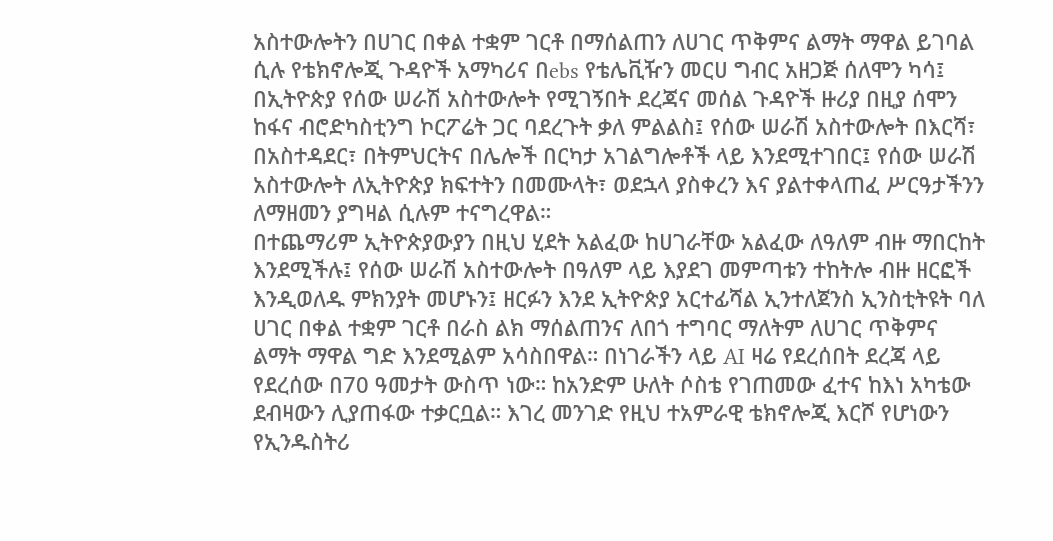አስተውሎትን በሀገር በቀል ተቋም ገርቶ በማሰልጠን ለሀገር ጥቅምና ልማት ማዋል ይገባል ሲሉ የቴክኖሎጂ ጉዳዮች አማካሪና በebs የቴሌቪዥን መርሀ ግብር አዘጋጅ ሰለሞን ካሳ፤ በኢትዮጵያ የሰው ሠራሽ አስተውሎት የሚገኝበት ደረጃና መሰል ጉዳዮች ዙሪያ በዚያ ሰሞን ከፋና ብሮድካስቲንግ ኮርፖሬት ጋር ባደረጉት ቃለ ምልልስ፤ የሰው ሠራሽ አስተውሎት በእርሻ፣ በአስተዳደር፣ በትምህርትና በሌሎች በርካታ አገልግሎቶች ላይ እንደሚተገበር፤ የሰው ሠራሽ አስተውሎት ለኢትዮጵያ ክፍተትን በመሙላት፣ ወደኋላ ያስቀረን እና ያልተቀላጠፈ ሥርዓታችንን ለማዘመን ያግዛል ሲሉም ተናግረዋል።
በተጨማሪም ኢትዮጵያውያን በዚህ ሂደት አልፈው ከሀገራቸው አልፈው ለዓለም ብዙ ማበርከት እንደሚችሉ፤ የሰው ሠራሽ አስተውሎት በዓለም ላይ እያደገ መምጣቱን ተከትሎ ብዙ ዘርፎች እንዲወለዱ ምክንያት መሆኑን፤ ዘርፉን እንደ ኢትዮጵያ አርተፊሻል ኢንተለጀንስ ኢንስቲትዩት ባለ ሀገር በቀል ተቋም ገርቶ በራስ ልክ ማሰልጠንና ለበጎ ተግባር ማለትም ለሀገር ጥቅምና ልማት ማዋል ግድ እንደሚልም አሳስበዋል። በነገራችን ላይ AI ዛሬ የደረሰበት ደረጃ ላይ የደረሰው በ70 ዓመታት ውስጥ ነው። ከአንድም ሁለት ሶስቴ የገጠመው ፈተና ከእነ አካቴው ደብዛውን ሊያጠፋው ተቃርቧል። እገረ መንገድ የዚህ ተአምራዊ ቴክኖሎጂ እርሾ የሆነውን የኢንዱስትሪ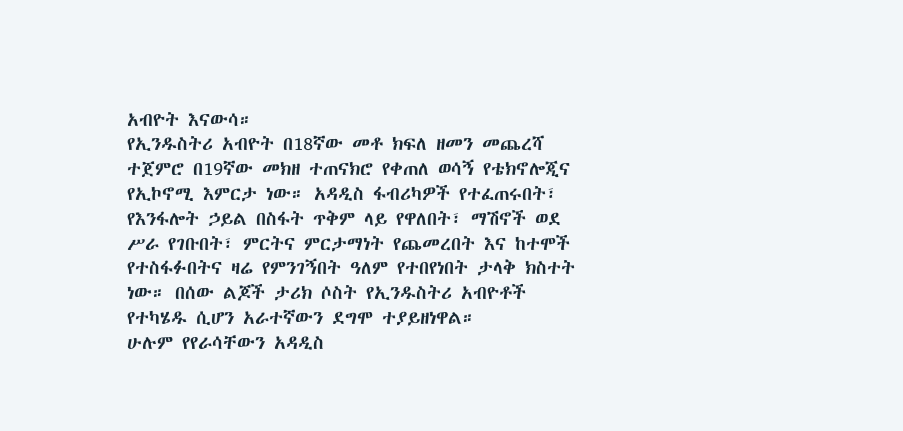አብዮት እናውሳ።
የኢንዱስትሪ አብዮት በ18ኛው መቶ ክፍለ ዘመን መጨረሻ ተጀምሮ በ19ኛው መክዘ ተጠናክሮ የቀጠለ ወሳኝ የቴክኖሎጂና የኢኮኖሚ እምርታ ነው። አዳዲስ ፋብሪካዎች የተፈጠሩበት፣ የእንፋሎት ኃይል በስፋት ጥቅም ላይ የዋለበት፣ ማሽኖች ወደ ሥራ የገቡበት፣ ምርትና ምርታማነት የጨመረበት እና ከተሞች የተስፋፉበትና ዛሬ የምንገኝበት ዓለም የተበየነበት ታላቅ ክስተት ነው። በሰው ልጆች ታሪክ ሶስት የኢንዱስትሪ አብዮቶች የተካሄዱ ሲሆን አራተኛውን ደግሞ ተያይዘነዋል።
ሁሉም የየራሳቸውን አዳዲስ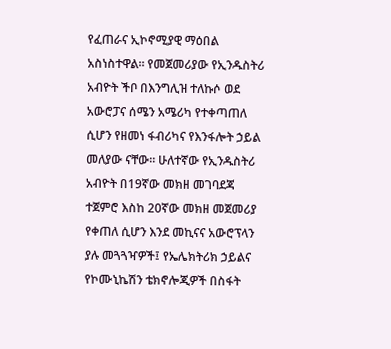የፈጠራና ኢኮኖሚያዊ ማዕበል አስነስተዋል። የመጀመሪያው የኢንዱስትሪ አብዮት ችቦ በእንግሊዝ ተለኩሶ ወደ አውሮፓና ሰሜን አሜሪካ የተቀጣጠለ ሲሆን የዘመነ ፋብሪካና የእንፋሎት ኃይል መለያው ናቸው። ሁለተኛው የኢንዱስትሪ አብዮት በ19ኛው መክዘ መገባደጃ ተጀምሮ እስከ 20ኛው መክዘ መጀመሪያ የቀጠለ ሲሆን እንደ መኪናና አውሮፕላን ያሉ መጓጓዣዎች፤ የኤሌክትሪክ ኃይልና የኮሙኒኬሽን ቴክኖሎጂዎች በስፋት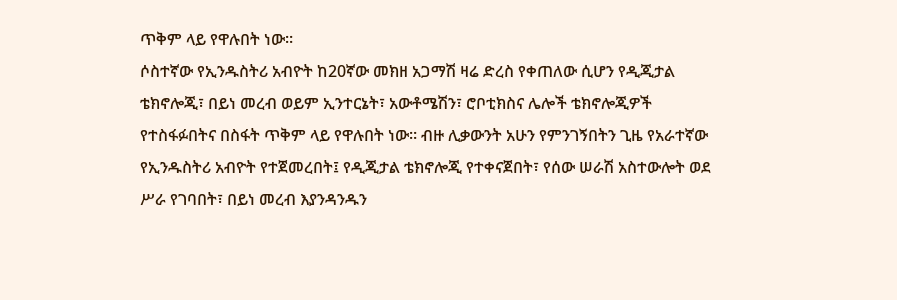ጥቅም ላይ የዋሉበት ነው።
ሶስተኛው የኢንዱስትሪ አብዮት ከ20ኛው መክዘ አጋማሽ ዛሬ ድረስ የቀጠለው ሲሆን የዲጂታል ቴክኖሎጂ፣ በይነ መረብ ወይም ኢንተርኔት፣ አውቶሜሽን፣ ሮቦቲክስና ሌሎች ቴክኖሎጂዎች የተስፋፉበትና በስፋት ጥቅም ላይ የዋሉበት ነው። ብዙ ሊቃውንት አሁን የምንገኝበትን ጊዜ የአራተኛው የኢንዱስትሪ አብዮት የተጀመረበት፤ የዲጂታል ቴክኖሎጂ የተቀናጀበት፣ የሰው ሠራሽ አስተውሎት ወደ ሥራ የገባበት፣ በይነ መረብ እያንዳንዱን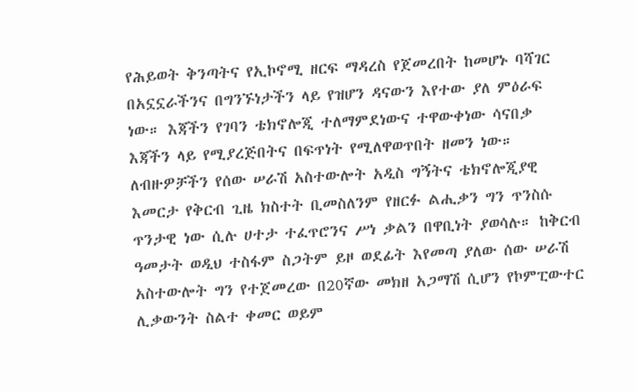የሕይወት ቅንጣትና የኢኮኖሚ ዘርፍ ማዳረስ የጀመረበት ከመሆኑ ባሻገር በአኗኗራችንና በግንኙነታችን ላይ የዝሆን ዳናውን እየተው ያለ ምዕራፍ ነው። እጃችን የገባን ቴክኖሎጂ ተለማምደነውና ተዋውቀነው ሳናበቃ እጃችን ላይ የሚያረጅበትና በፍጥነት የሚለዋወጥበት ዘመን ነው።
ለብዙዎቻችን የሰው ሠራሽ አስተውሎት አዲስ ግኝትና ቴክኖሎጂያዊ እመርታ የቅርብ ጊዜ ክስተት ቢመስለንም የዘርፉ ልሒቃን ግን ጥንስሱ ጥንታዊ ነው ሲሉ ሀተታ ተፈጥሮንና ሥነ ቃልን በዋቢነት ያወሳሉ። ከቅርብ ዓመታት ወዲህ ተስፋም ስጋትም ይዞ ወደፊት እየመጣ ያለው ሰው ሠራሽ አስተውሎት ግን የተጀመረው በ20ኛው መክዘ አጋማሽ ሲሆን የኮምፒውተር ሊቃውንት ስልተ ቀመር ወይም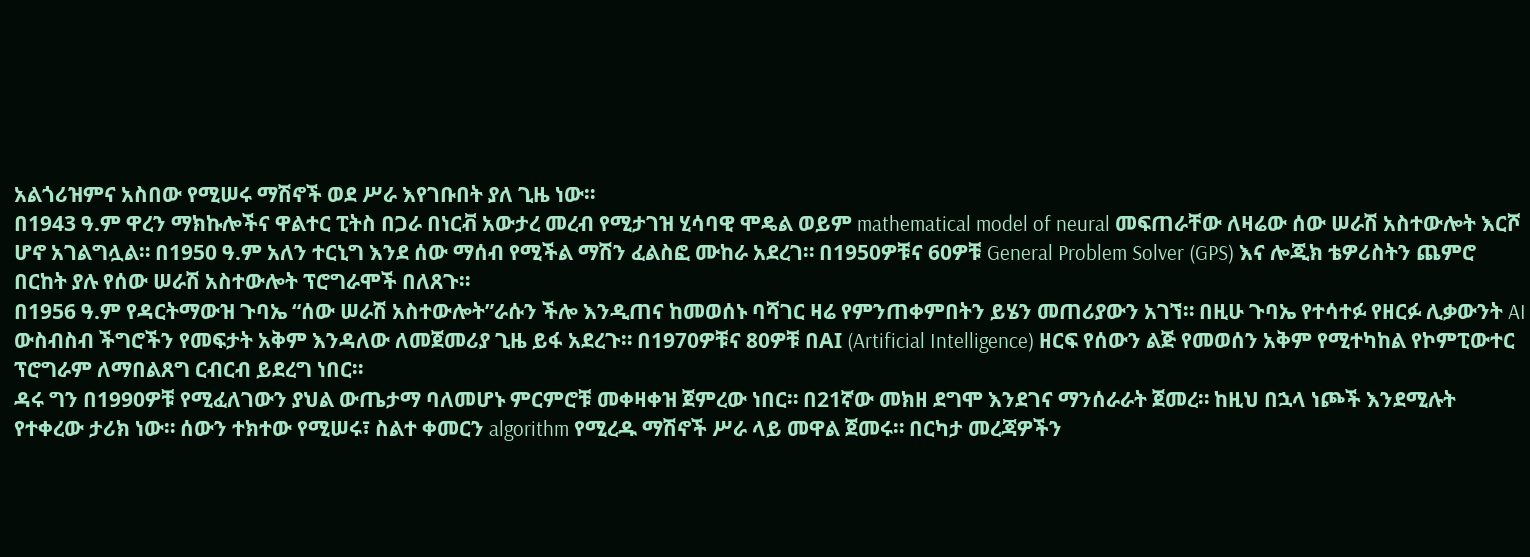አልጎሪዝምና አስበው የሚሠሩ ማሽኖች ወደ ሥራ እየገቡበት ያለ ጊዜ ነው።
በ1943 ዓ.ም ዋረን ማክኩሎችና ዋልተር ፒትስ በጋራ በነርቭ አውታረ መረብ የሚታገዝ ሂሳባዊ ሞዴል ወይም mathematical model of neural መፍጠራቸው ለዛሬው ሰው ሠራሽ አስተውሎት እርሾ ሆኖ አገልግሏል። በ1950 ዓ.ም አለን ተርኒግ እንደ ሰው ማሰብ የሚችል ማሽን ፈልስፎ ሙከራ አደረገ። በ1950ዎቹና 60ዎቹ General Problem Solver (GPS) እና ሎጂክ ቴዎሪስትን ጨምሮ በርከት ያሉ የሰው ሠራሽ አስተውሎት ፕሮግራሞች በለጸጉ።
በ1956 ዓ.ም የዳርትማውዝ ጉባኤ “ሰው ሠራሽ አስተውሎት”ራሱን ችሎ እንዲጠና ከመወሰኑ ባሻገር ዛሬ የምንጠቀምበትን ይሄን መጠሪያውን አገኘ። በዚሁ ጉባኤ የተሳተፉ የዘርፉ ሊቃውንት AI ውስብስብ ችግሮችን የመፍታት አቅም እንዳለው ለመጀመሪያ ጊዜ ይፋ አደረጉ። በ1970ዎቹና 80ዎቹ በAI (Artificial Intelligence) ዘርፍ የሰውን ልጅ የመወሰን አቅም የሚተካከል የኮምፒውተር ፕሮግራም ለማበልጸግ ርብርብ ይደረግ ነበር።
ዳሩ ግን በ1990ዎቹ የሚፈለገውን ያህል ውጤታማ ባለመሆኑ ምርምሮቹ መቀዛቀዝ ጀምረው ነበር። በ21ኛው መክዘ ደግሞ እንደገና ማንሰራራት ጀመረ። ከዚህ በኋላ ነጮች እንደሚሉት የተቀረው ታሪክ ነው። ሰውን ተክተው የሚሠሩ፣ ስልተ ቀመርን algorithm የሚረዱ ማሽኖች ሥራ ላይ መዋል ጀመሩ። በርካታ መረጃዎችን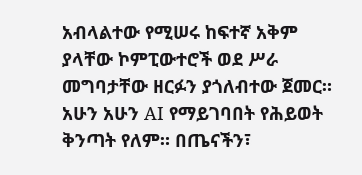አብላልተው የሚሠሩ ከፍተኛ አቅም ያላቸው ኮምፒውተሮች ወደ ሥራ መግባታቸው ዘርፉን ያጎለብተው ጀመር።
አሁን አሁን AI የማይገባበት የሕይወት ቅንጣት የለም። በጤናችን፣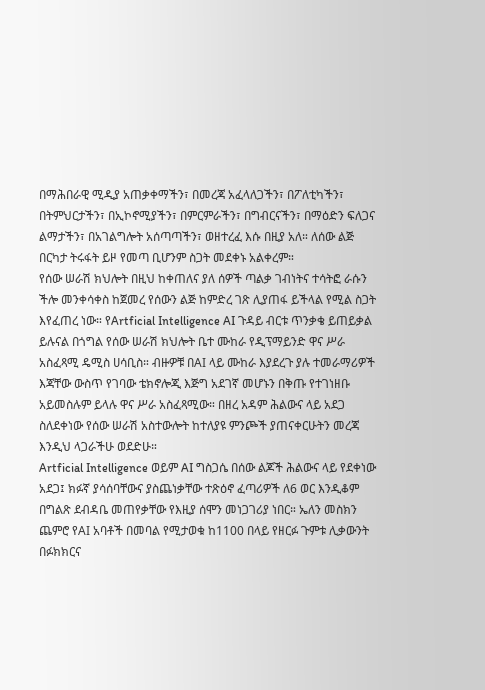በማሕበራዊ ሚዲያ አጠቃቀማችን፣ በመረጃ አፈላለጋችን፣ በፖለቲካችን፣ በትምህርታችን፣ በኢኮኖሚያችን፣ በምርምራችን፣ በግብርናችን፣ በማዕድን ፍለጋና ልማታችን፣ በአገልግሎት አሰጣጣችን፣ ወዘተረፈ እሱ በዚያ አለ። ለሰው ልጅ በርካታ ትሩፋት ይዞ የመጣ ቢሆንም ስጋት መደቀኑ አልቀረም።
የሰው ሠራሽ ክህሎት በዚህ ከቀጠለና ያለ ሰዎች ጣልቃ ገብነትና ተሳትፎ ራሱን ችሎ መንቀሳቀስ ከጀመረ የሰውን ልጅ ከምድረ ገጽ ሊያጠፋ ይችላል የሚል ስጋት እየፈጠረ ነው። የArtficial Intelligence AI ጉዳይ ብርቱ ጥንቃቄ ይጠይቃል ይሉናል በጎግል የሰው ሠራሽ ክህሎት ቤተ ሙከራ የዲፕማይንድ ዋና ሥራ አስፈጻሚ ዴሚስ ሀሳቢስ። ብዙዎቹ በAI ላይ ሙከራ እያደረጉ ያሉ ተመራማሪዎች እጃቸው ውስጥ የገባው ቴክኖሎጂ እጅግ አደገኛ መሆኑን በቅጡ የተገነዘቡ አይመስሉም ይላሉ ዋና ሥራ አስፈጻሚው። በዘረ አዳም ሕልውና ላይ አደጋ ስለደቀነው የሰው ሠራሽ አስተውሎት ከተለያዩ ምንጮች ያጠናቀርሁትን መረጃ እንዲህ ላጋራችሁ ወደድሁ።
Artficial Intelligence ወይም AI ግስጋሴ በሰው ልጆች ሕልውና ላይ የደቀነው አደጋ፤ ክፉኛ ያሳሰባቸውና ያስጨነቃቸው ተጽዕኖ ፈጣሪዎች ለ6 ወር እንዲቆም በግልጽ ደብዳቤ መጠየቃቸው የእዚያ ሰሞን መነጋገሪያ ነበር። ኤለን መስክን ጨምሮ የAI አባቶች በመባል የሚታወቁ ከ1100 በላይ የዘርፉ ጉምቱ ሊቃውንት በፉክክርና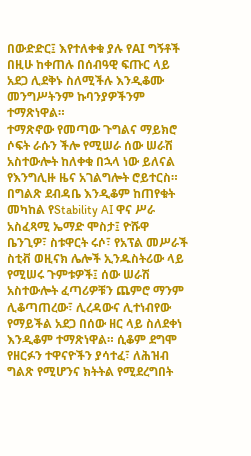በውድድር፤ እየተለቀቁ ያሉ የAI ግኝቶች በዚሁ ከቀጠሉ በሰብዓዊ ፍጡር ላይ አደጋ ሊደቅኑ ስለሚችሉ እንዲቆሙ መንግሥትንም ኩባንያዎችንም ተማጽነዋል።
ተማጽኖው የመጣው ጉግልና ማይክሮ ሶፍት ራሱን ችሎ የሚሠራ ሰው ሠራሽ አስተውሎት ከለቀቁ በኋላ ነው ይለናል የእንግሊዙ ዜና አገልግሎት ሮይተርስ። በግልጽ ደብዳቤ እንዲቆም ከጠየቁት መካከል የStability AI ዋና ሥራ አስፈጻሚ ኤማድ ሞስታ፤ ዮሹዋ ቤንጊዎ፣ ስቱዋርት ሩሶ፣ የአፕል መሥራች ስቲቭ ወዚናክ ሌሎች ኢንዱስትሪው ላይ የሚሠሩ ጉምቱዎች፤ ሰው ሠራሽ አስተውሎት ፈጣሪዎቹን ጨምሮ ማንም ሊቆጣጠረው፣ ሊረዳውና ሊተነብየው የማይችል አደጋ በሰው ዘር ላይ ስለደቀነ እንዲቆም ተማጽነዋል። ሲቆም ደግሞ የዘርፉን ተዋናዮችን ያሳተፈ፣ ለሕዝብ ግልጽ የሚሆንና ክትትል የሚደረግበት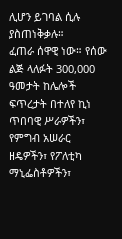ሊሆን ይገባል ሲሉ ያስጠነቅቃሉ።
ፈጠራ ሰዋዊ ነው። የሰው ልጅ ላለፉት 300,000 ዓመታት ከሌሎች ፍጥረታት በተለየ ኪነ ጥበባዊ ሥራዎችን፣ የምግብ አሠራር ዘዴዎችን፣ የፖለቲካ ማኒፌስቶዎችን፣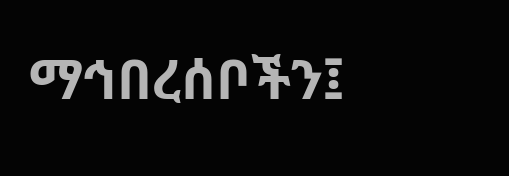ማኅበረሰቦችን፤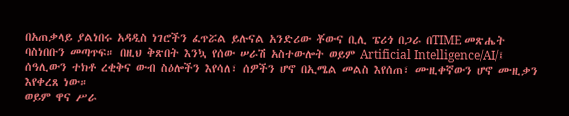በአጠቃላይ ያልነበሩ አዳዲስ ነገሮችን ፈጥሯል ይሉናል አንድሪው ቾውና ቢሊ ፔሪጎ በጋራ በTIME መጽሔት ባስነበቡን መጣጥፍ። በዚህ ቅጽበት እንኳ የሰው ሠራሽ አስተውሎት ወይም Artificial Intelligence/AI/፤ ሰዓሊውን ተክቶ ረቂቅና ውብ ስዕሎችን እየሳለ፣ ሰዎችን ሆኖ በኢሜል መልስ እየሰጠ፣ ሙዚቀኛውን ሆኖ ሙዚቃን እየቀረጸ ነው።
ወይም ዋና ሥራ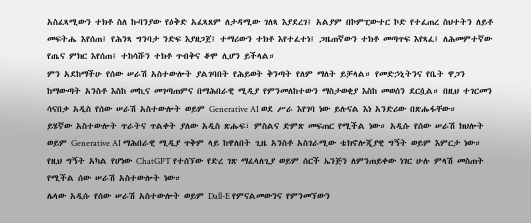አስፈጻሚውን ተክቶ ስለ ኩባንያው የዕቅድ አፈጻጸም ለታዳሚው ገለጻ እያደረገ፤ አልያም በኮምፒውተር ኮድ የተፈጠረ ስህተትን ለይቶ መፍትሔ እየሰጠ፤ የሕንጻ ግንባታ ንድፍ እያዘጋጀ፤ ተማሪውን ተክቶ እየተፈተነ፤ ጋዜጠኛውን ተክቶ መጣጥፍ እየጻፈ፤ ለሕመምተኛው የጤና ምክር እየሰጠ፤ ተከሳሹን ተክቶ ጥብቅና ቆሞ ሊሆን ይችላል።
ምን አደከማችሁ የሰው ሠራሽ አስተውሎት ያልገባበት የሕይወት ቅንጣት የለም ማለት ይቻላል። የመድኃኒትንና የቤት ዋጋን ከማውጣት አንስቶ እስከ መኪና መገጣጠምና በማሕበራዊ ሚዲያ የምንመለከተውን ማስታወቂያ እስከ መወሰን ደርሷል። በዚህ ተገርመን ሳናበቃ አዲስ የሰው ሠራሽ አስተውሎት ወይም Generative AI ወደ ሥራ እየገባ ነው ይሉናል እነ አንድሪው በጽሑፋቸው።
ይሄኛው አስተውሎት ጥራትና ጥልቀት ያለው አዲስ ጽሑፍ፣ ምስልና ድምጽ መፍጠር የሚችል ነው። አዲሱ የሰው ሠራሽ ክህሎት ወይም Generative AI ማሕበራዊ ሚዲያ ጥቅም ላይ ከዋለበት ጊዜ አንስቶ አስገራሚው ቴክኖሎጂያዊ ግኝት ወይም እምርታ ነው። የዚህ ግኝት አካል የሆነው ChatGPT የተሰኘው የድረ ገጽ ማፈላለጊያ ወይም ሰርች ኤንጅን ለምንጠይቀው ነገር ሁሉ ምላሽ መስጠት የሚችል ሰው ሠራሽ አስተውሎት ነው።
ሌላው አዲሱ የሰው ሠራሽ አስተውሎት ወይም Dall-E የምናልመውንና የምንመኘውን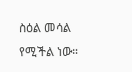ስዕል መሳል የሚችል ነው።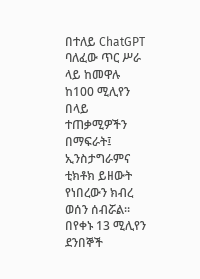በተለይ ChatGPT ባለፈው ጥር ሥራ ላይ ከመዋሉ ከ100 ሚሊየን በላይ ተጠቃሚዎችን በማፍራት፤ ኢንስታግራምና ቲክቶክ ይዘውት የነበረውን ክብረ ወሰን ሰብሯል። በየቀኑ 13 ሚሊየን ደንበኞች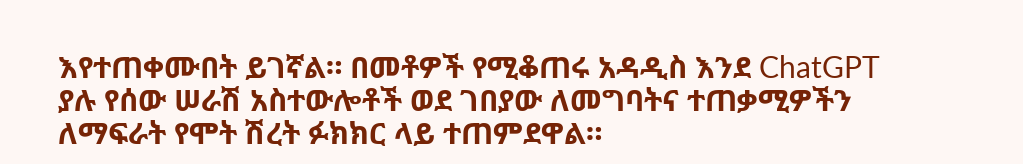እየተጠቀሙበት ይገኛል። በመቶዎች የሚቆጠሩ አዳዲስ እንደ ChatGPT ያሉ የሰው ሠራሽ አስተውሎቶች ወደ ገበያው ለመግባትና ተጠቃሚዎችን ለማፍራት የሞት ሽረት ፉክክር ላይ ተጠምደዋል።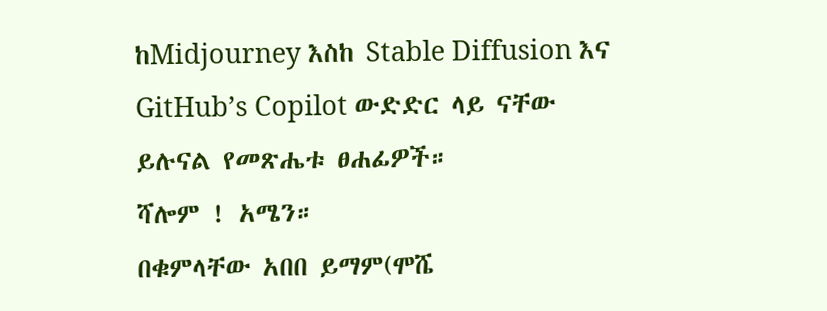ከMidjourney እስከ Stable Diffusion እና GitHub’s Copilot ውድድር ላይ ናቸው ይሉናል የመጽሔቱ ፀሐፊዎች።
ሻሎም ! አሜን።
በቁምላቸው አበበ ይማም(ሞሼ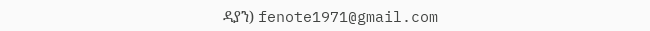ዳያን) fenote1971@gmail.com